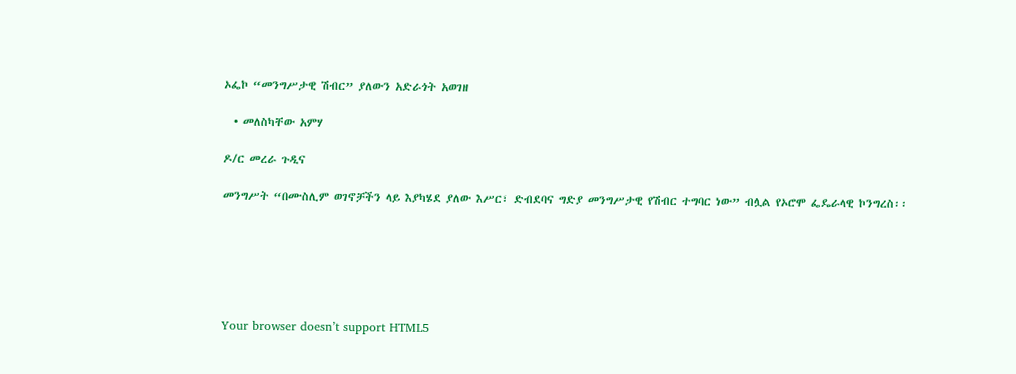ኦፌኮ “መንግሥታዊ ሽብር” ያለውን አድራጎት አወገዘ

  • መለስካቸው አምሃ

ዶ/ር መረራ ጉዲና

መንግሥት “በሙስሊም ወገኖቻችን ላይ እያካሄደ ያለው እሥር፣ ድብደባና ግድያ መንግሥታዊ የሽብር ተግባር ነው” ብሏል የኦሮሞ ፌዴራላዊ ኮንግረስ፡፡






Your browser doesn’t support HTML5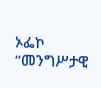ኦፌኮ “መንግሥታዊ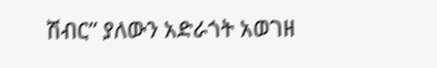ሽብር” ያለውን አድራጎት አወገዘ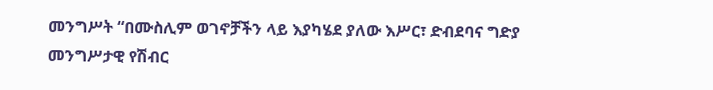መንግሥት “በሙስሊም ወገኖቻችን ላይ እያካሄደ ያለው እሥር፣ ድብደባና ግድያ መንግሥታዊ የሽብር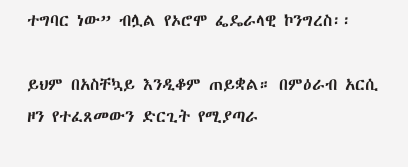ተግባር ነው” ብሏል የኦሮሞ ፌዴራላዊ ኮንግረስ፡፡

ይህም በአስቸኳይ እንዲቆም ጠይቋል። በምዕራብ አርሲ ዞን የተፈጸመውን ድርጊት የሚያጣራ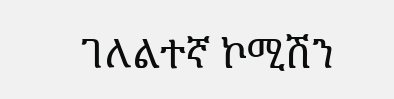ገለልተኛ ኮሚሽን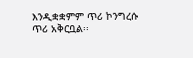እንዲቋቋምም ጥሪ ኮንግረሱ ጥሪ አቅርቧል፡፡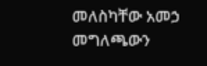መለስካቸው አመኃ መግለጫውን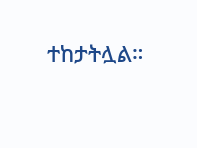ተከታትሏል።